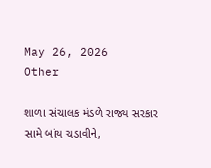May 26, 2026
Other

શાળા સંચાલક મંડળે રાજ્ય સરકાર સામે બાંય ચડાવીને,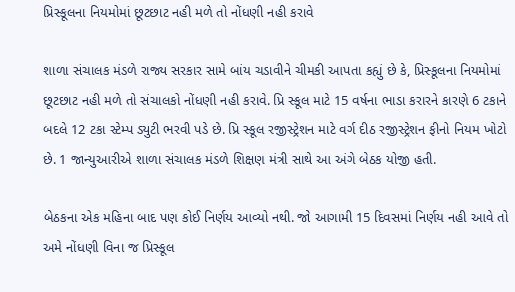પ્રિસ્કૂલના નિયમોમાં છૂટછાટ નહી મળે તો નોંધણી નહી કરાવે

શાળા સંચાલક મંડળે રાજ્ય સરકાર સામે બાંય ચડાવીને ચીમકી આપતા કહ્યું છે કે, પ્રિસ્કૂલના નિયમોમાં છૂટછાટ નહી મળે તો સંચાલકો નોંધણી નહી કરાવે. પ્રિ સ્કૂલ માટે 15 વર્ષના ભાડા કરારને કારણે 6 ટકાને બદલે 12 ટકા સ્ટેમ્પ ડ્યુટી ભરવી પડે છે. પ્રિ સ્કૂલ રજીસ્ટ્રેશન માટે વર્ગ દીઠ રજીસ્ટ્રેશન ફીનો નિયમ ખોટો છે. 1 જાન્યુઆરીએ શાળા સંચાલક મંડળે શિક્ષણ મંત્રી સાથે આ અંગે બેઠક યોજી હતી.

બેઠકના એક મહિના બાદ પણ કોઈ નિર્ણય આવ્યો નથી. જો આગામી 15 દિવસમાં નિર્ણય નહી આવે તો અમે નોંધણી વિના જ પ્રિસ્કૂલ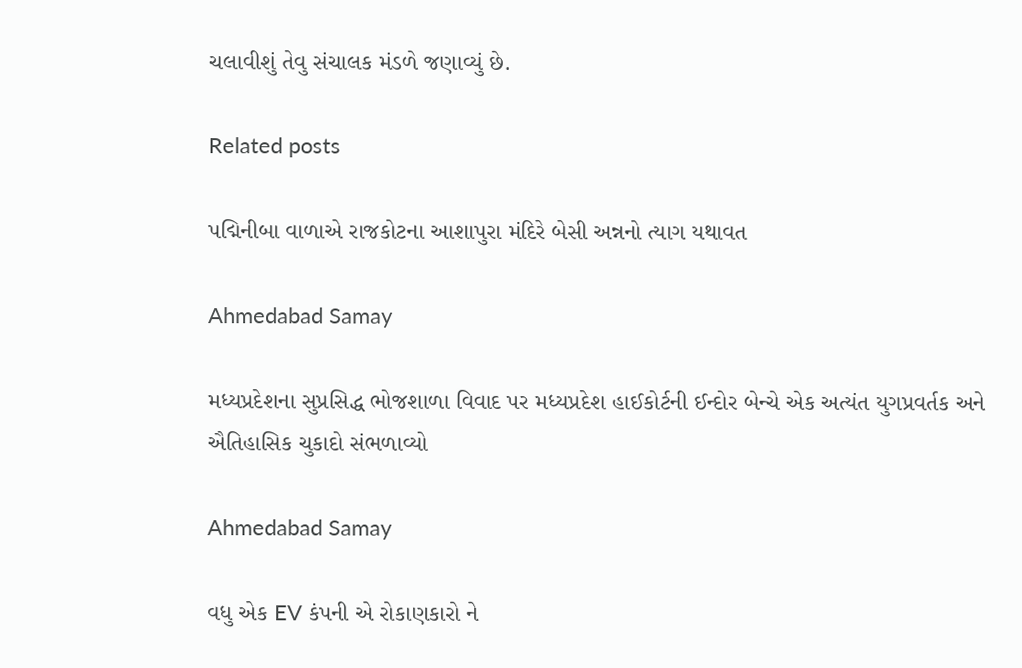ચલાવીશું તેવુ સંચાલક મંડળે જણાવ્યું છે.

Related posts

પદ્મિનીબા વાળાએ રાજકોટના આશાપુરા મંદિરે બેસી અન્નનો ત્યાગ યથાવત

Ahmedabad Samay

મધ્યપ્રદેશના સુપ્રસિદ્ધ ભોજશાળા વિવાદ પર મધ્યપ્રદેશ હાઈકોર્ટની ઈન્દોર બેન્ચે એક અત્યંત યુગપ્રવર્તક અને ઐતિહાસિક ચુકાદો સંભળાવ્યો

Ahmedabad Samay

વધુ એક EV કંપની એ રોકાણકારો ને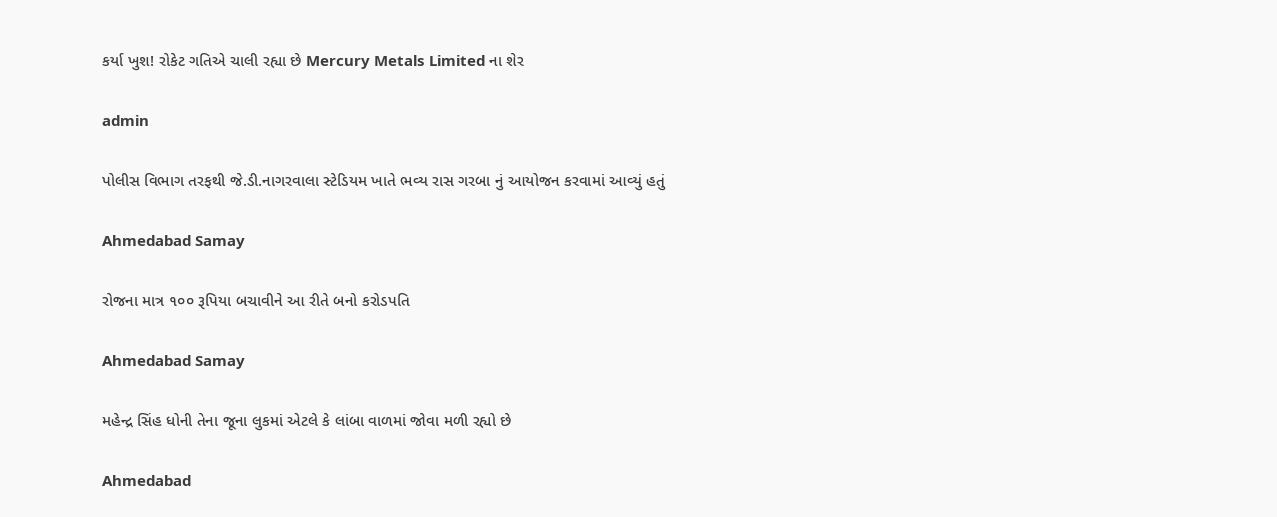કર્યા ખુશ! રોકેટ ગતિએ ચાલી રહ્યા છે Mercury Metals Limited ના શેર

admin

પોલીસ વિભાગ તરફથી જે.ડી.નાગરવાલા સ્ટેડિયમ ખાતે ભવ્ય રાસ ગરબા નું આયોજન કરવામાં આવ્યું હતું

Ahmedabad Samay

રોજના માત્ર ૧૦૦ રૂપિયા બચાવીને આ રીતે બનો કરોડપતિ

Ahmedabad Samay

મહેન્‍દ્ર સિંહ ધોની તેના જૂના લુકમાં એટલે કે લાંબા વાળમાં જોવા મળી રહ્યો છે

Ahmedabad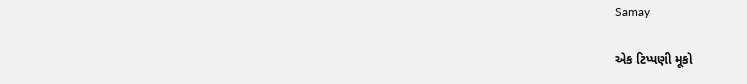Samay

એક ટિપ્પણી મૂકો